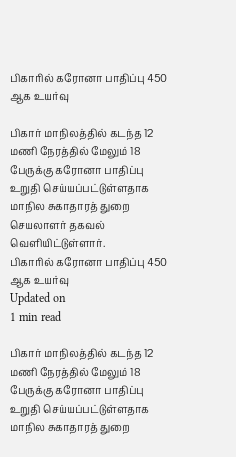பிகாரில் கரோனா பாதிப்பு 450 ஆக உயர்வு

பிகார் மாநிலத்தில் கடந்த 12 மணி நேரத்தில் மேலும் 18 பேருக்கு கரோனா பாதிப்பு உறுதி செய்யப்பட்டுள்ளதாக மாநில சுகாதாரத் துறை  செயலாளர் தகவல் வெளியிட்டுள்ளார்.
பிகாரில் கரோனா பாதிப்பு 450 ஆக உயர்வு
Updated on
1 min read

பிகார் மாநிலத்தில் கடந்த 12 மணி நேரத்தில் மேலும் 18 பேருக்கு கரோனா பாதிப்பு உறுதி செய்யப்பட்டுள்ளதாக மாநில சுகாதாரத் துறை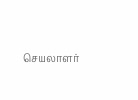செயலாளர்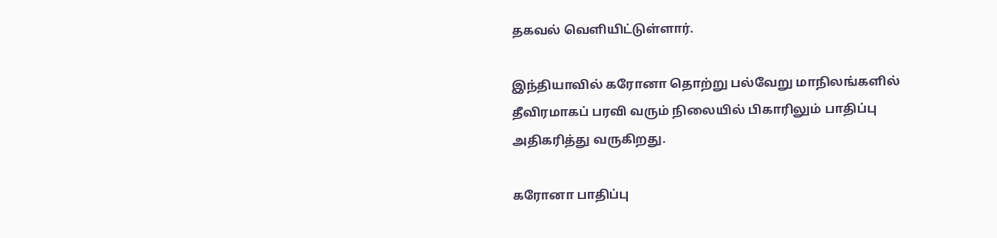தகவல் வெளியிட்டுள்ளார்.

இந்தியாவில் கரோனா தொற்று பல்வேறு மாநிலங்களில் தீவிரமாகப் பரவி வரும் நிலையில் பிகாரிலும் பாதிப்பு அதிகரித்து வருகிறது.

கரோனா பாதிப்பு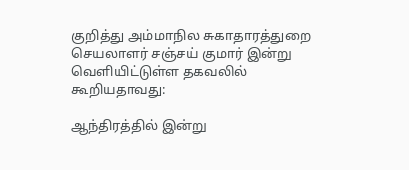குறித்து அம்மாநில சுகாதாரத்துறை செயலாளர் சஞ்சய் குமார் இன்று வெளியிட்டுள்ள தகவலில் கூறியதாவது:

ஆந்திரத்தில் இன்று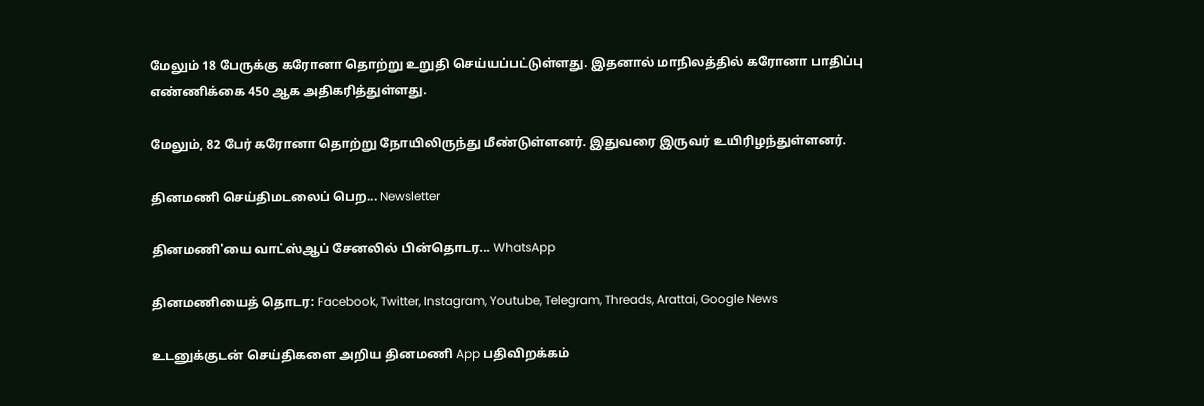மேலும் 18 பேருக்கு கரோனா தொற்று உறுதி செய்யப்பட்டுள்ளது. இதனால் மாநிலத்தில் கரோனா பாதிப்பு எண்ணிக்கை 450 ஆக அதிகரித்துள்ளது.

மேலும், 82 பேர் கரோனா தொற்று நோயிலிருந்து மீண்டுள்ளனர். இதுவரை இருவர் உயிரிழந்துள்ளனர்.

தினமணி செய்திமடலைப் பெற... Newsletter

தினமணி'யை வாட்ஸ்ஆப் சேனலில் பின்தொடர... WhatsApp

தினமணியைத் தொடர: Facebook, Twitter, Instagram, Youtube, Telegram, Threads, Arattai, Google News

உடனுக்குடன் செய்திகளை அறிய தினமணி App பதிவிறக்கம்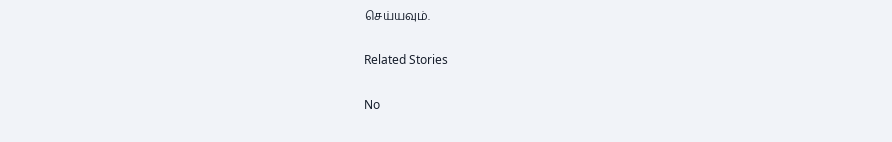செய்யவும்.

Related Stories

No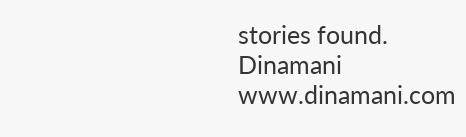stories found.
Dinamani
www.dinamani.com